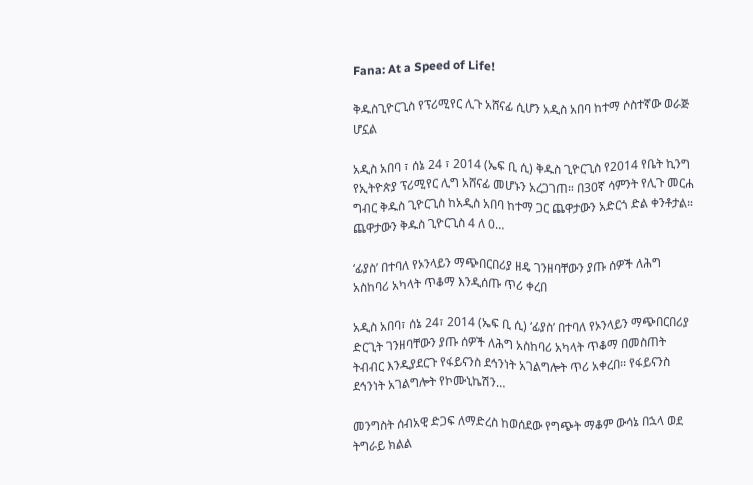Fana: At a Speed of Life!

ቅዱስጊዮርጊስ የፕሪሚየር ሊጉ አሸናፊ ሲሆን አዲስ አበባ ከተማ ሶስተኛው ወራጅ ሆኗል

አዲስ አበባ ፣ ሰኔ 24 ፣ 2014 (ኤፍ ቢ ሲ) ቅዱስ ጊዮርጊስ የ2014 የቤት ኪንግ የኢትዮጵያ ፕሪሚየር ሊግ አሸናፊ መሆኑን አረጋገጠ። በ30ኛ ሳምንት የሊጉ መርሐ ግብር ቅዱስ ጊዮርጊስ ከአዲስ አበባ ከተማ ጋር ጨዋታውን አድርጎ ድል ቀንቶታል። ጨዋታውን ቅዱስ ጊዮርጊስ 4 ለ 0…

‘ፊያስ’ በተባለ የኦንላይን ማጭበርበሪያ ዘዴ ገንዘባቸውን ያጡ ሰዎች ለሕግ አስከባሪ አካላት ጥቆማ እንዲሰጡ ጥሪ ቀረበ

አዲስ አበባ፣ ሰኔ 24፣ 2014 (ኤፍ ቢ ሲ) ‘ፊያስ’ በተባለ የኦንላይን ማጭበርበሪያ ድርጊት ገንዘባቸውን ያጡ ሰዎች ለሕግ አስከባሪ አካላት ጥቆማ በመስጠት ትብብር እንዲያደርጉ የፋይናንስ ደኅንነት አገልግሎት ጥሪ አቀረበ፡፡ የፋይናንስ ደኅንነት አገልግሎት የኮሙኒኬሽን…

መንግስት ሰብአዊ ድጋፍ ለማድረስ ከወሰደው የግጭት ማቆም ውሳኔ በኋላ ወደ ትግራይ ክልል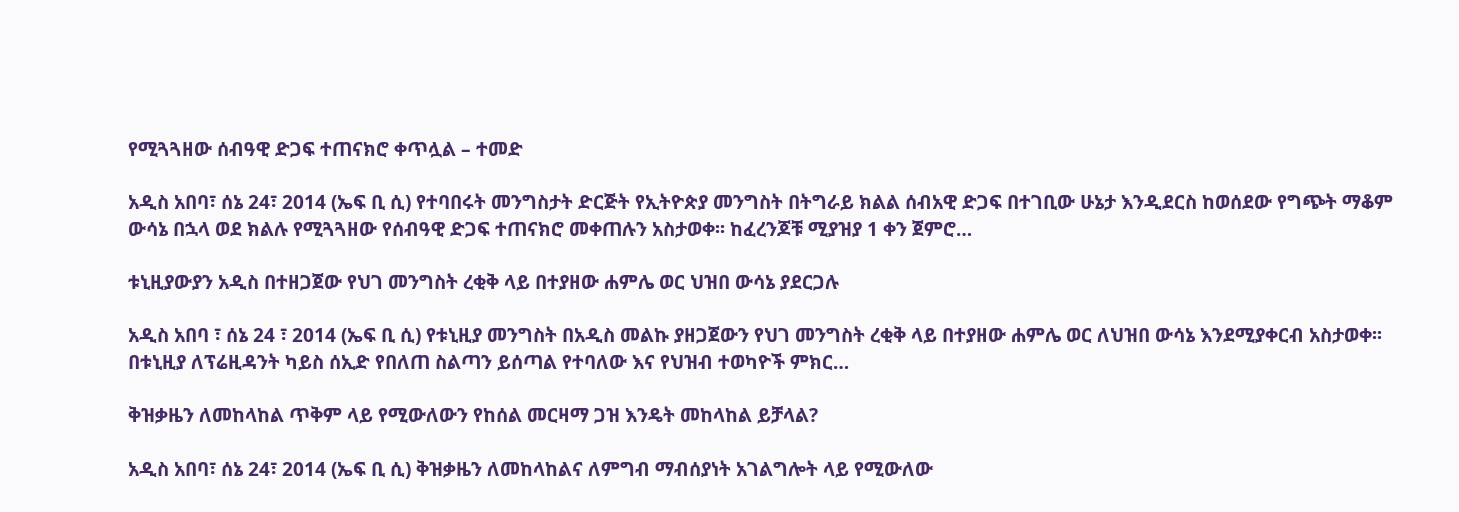የሚጓጓዘው ሰብዓዊ ድጋፍ ተጠናክሮ ቀጥሏል – ተመድ

አዲስ አበባ፣ ሰኔ 24፣ 2014 (ኤፍ ቢ ሲ) የተባበሩት መንግስታት ድርጅት የኢትዮጵያ መንግስት በትግራይ ክልል ሰብአዊ ድጋፍ በተገቢው ሁኔታ እንዲደርስ ከወሰደው የግጭት ማቆም ውሳኔ በኋላ ወደ ክልሉ የሚጓጓዘው የሰብዓዊ ድጋፍ ተጠናክሮ መቀጠሉን አስታወቀ፡፡ ከፈረንጆቹ ሚያዝያ 1 ቀን ጀምሮ…

ቱኒዚያውያን አዲስ በተዘጋጀው የህገ መንግስት ረቂቅ ላይ በተያዘው ሐምሌ ወር ህዝበ ውሳኔ ያደርጋሉ

አዲስ አበባ ፣ ሰኔ 24 ፣ 2014 (ኤፍ ቢ ሲ) የቱኒዚያ መንግስት በአዲስ መልኩ ያዘጋጀውን የህገ መንግስት ረቂቅ ላይ በተያዘው ሐምሌ ወር ለህዝበ ውሳኔ እንደሚያቀርብ አስታወቀ፡፡ በቱኒዚያ ለፕሬዚዳንት ካይስ ሰኢድ የበለጠ ስልጣን ይሰጣል የተባለው እና የህዝብ ተወካዮች ምክር…

ቅዝቃዜን ለመከላከል ጥቅም ላይ የሚውለውን የከሰል መርዛማ ጋዝ እንዴት መከላከል ይቻላል?

አዲስ አበባ፣ ሰኔ 24፣ 2014 (ኤፍ ቢ ሲ) ቅዝቃዜን ለመከላከልና ለምግብ ማብሰያነት አገልግሎት ላይ የሚውለው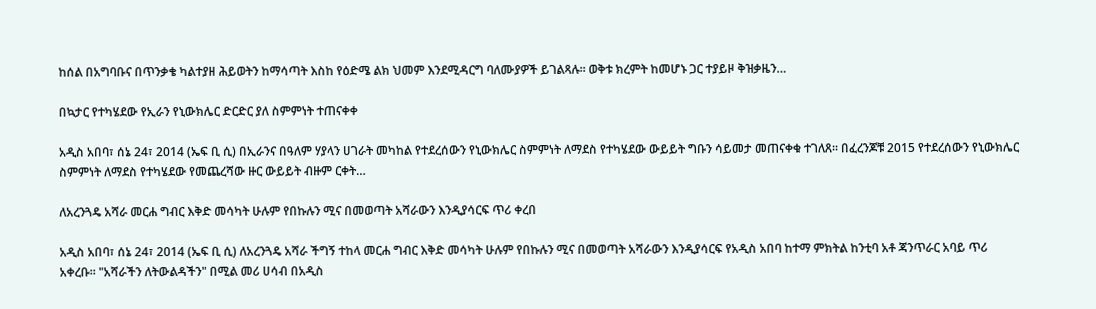ከሰል በአግባቡና በጥንቃቄ ካልተያዘ ሕይወትን ከማሳጣት እስከ የዕድሜ ልክ ህመም እንደሚዳርግ ባለሙያዎች ይገልጻሉ። ወቅቱ ክረምት ከመሆኑ ጋር ተያይዞ ቅዝቃዜን…

በኳታር የተካሄደው የኢራን የኒውክሌር ድርድር ያለ ስምምነት ተጠናቀቀ

አዲስ አበባ፣ ሰኔ 24፣ 2014 (ኤፍ ቢ ሲ) በኢራንና በዓለም ሃያላን ሀገራት መካከል የተደረሰውን የኒውክሌር ስምምነት ለማደስ የተካሄደው ውይይት ግቡን ሳይመታ መጠናቀቁ ተገለጸ፡፡ በፈረንጆቹ 2015 የተደረሰውን የኒውክሌር ስምምነት ለማደስ የተካሄደው የመጨረሻው ዙር ውይይት ብዙም ርቀት…

ለአረንጓዴ አሻራ መርሐ ግብር እቅድ መሳካት ሁሉም የበኩሉን ሚና በመወጣት አሻራውን እንዲያሳርፍ ጥሪ ቀረበ

አዲስ አበባ፣ ሰኔ 24፣ 2014 (ኤፍ ቢ ሲ) ለአረንጓዴ አሻራ ችግኝ ተከላ መርሐ ግብር እቅድ መሳካት ሁሉም የበኩሉን ሚና በመወጣት አሻራውን እንዲያሳርፍ የአዲስ አበባ ከተማ ምክትል ከንቲባ አቶ ጃንጥራር አባይ ጥሪ አቀረቡ፡፡ "አሻራችን ለትውልዳችን" በሚል መሪ ሀሳብ በአዲስ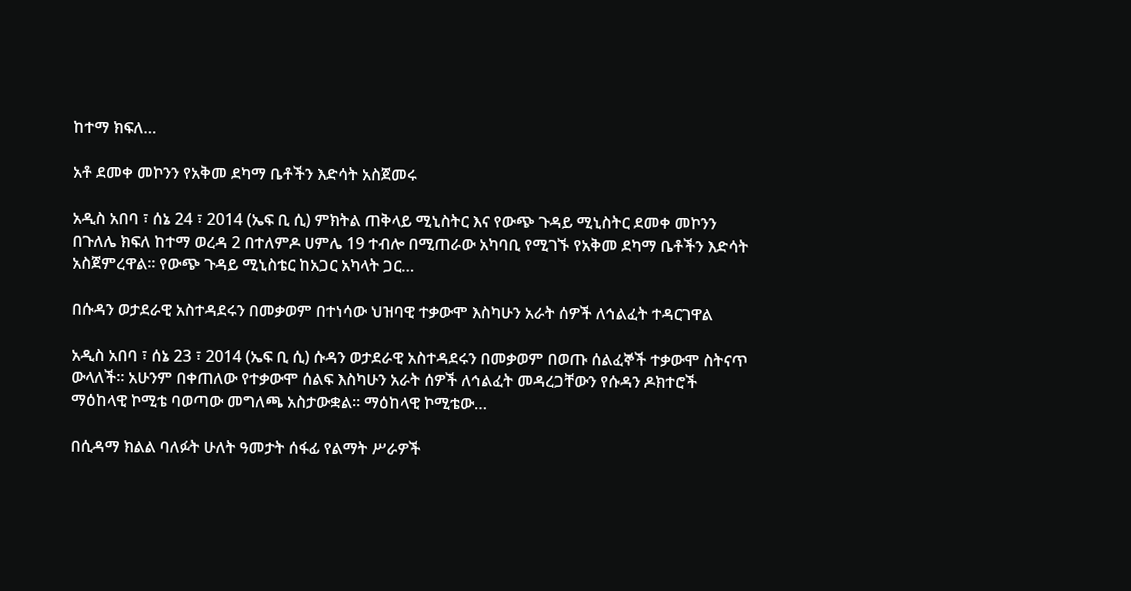ከተማ ክፍለ…

አቶ ደመቀ መኮንን የአቅመ ደካማ ቤቶችን እድሳት አስጀመሩ

አዲስ አበባ ፣ ሰኔ 24 ፣ 2014 (ኤፍ ቢ ሲ) ምክትል ጠቅላይ ሚኒስትር እና የውጭ ጉዳይ ሚኒስትር ደመቀ መኮንን በጉለሌ ክፍለ ከተማ ወረዳ 2 በተለምዶ ሀምሌ 19 ተብሎ በሚጠራው አካባቢ የሚገኙ የአቅመ ደካማ ቤቶችን እድሳት አስጀምረዋል፡፡ የውጭ ጉዳይ ሚኒስቴር ከአጋር አካላት ጋር…

በሱዳን ወታደራዊ አስተዳደሩን በመቃወም በተነሳው ህዝባዊ ተቃውሞ እስካሁን አራት ሰዎች ለኅልፈት ተዳርገዋል

አዲስ አበባ ፣ ሰኔ 23 ፣ 2014 (ኤፍ ቢ ሲ) ሱዳን ወታደራዊ አስተዳደሩን በመቃወም በወጡ ሰልፈኞች ተቃውሞ ስትናጥ ውላለች። አሁንም በቀጠለው የተቃውሞ ሰልፍ እስካሁን አራት ሰዎች ለኅልፈት መዳረጋቸውን የሱዳን ዶክተሮች ማዕከላዊ ኮሚቴ ባወጣው መግለጫ አስታውቋል። ማዕከላዊ ኮሚቴው…

በሲዳማ ክልል ባለፉት ሁለት ዓመታት ሰፋፊ የልማት ሥራዎች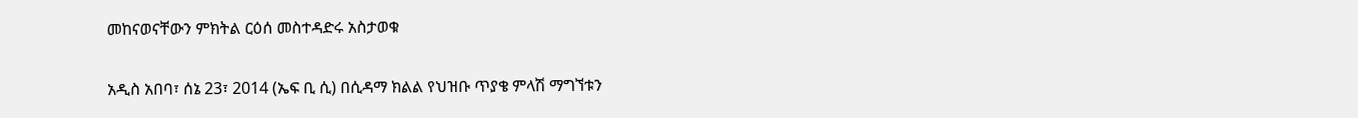መከናወናቸውን ምክትል ርዕሰ መስተዳድሩ አስታወቁ

አዲስ አበባ፣ ሰኔ 23፣ 2014 (ኤፍ ቢ ሲ) በሲዳማ ክልል የህዝቡ ጥያቄ ምላሽ ማግኘቱን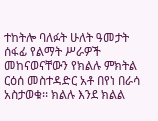ተከትሎ ባለፉት ሁለት ዓመታት ሰፋፊ የልማት ሥራዎች መከናወናቸውን የክልሉ ምክትል ርዕሰ መስተዳድር አቶ በየነ በራሳ አስታወቁ፡፡ ክልሉ እንደ ክልል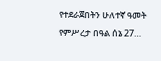የተደራጀበትን ሁለተኛ ዓመት የምሥረታ በዓል ሰኔ 27…